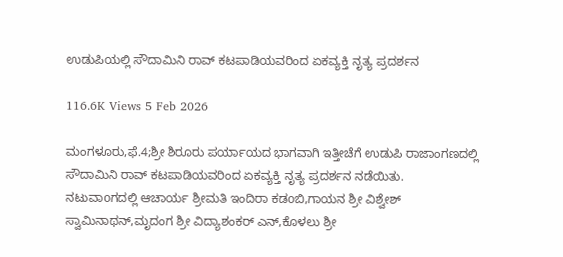ಉಡುಪಿಯಲ್ಲಿ ಸೌದಾಮಿನಿ ರಾವ್ ಕಟಪಾಡಿಯವರಿಂದ ಏಕವ್ಯಕ್ತಿ ನೃತ್ಯ ಪ್ರದರ್ಶನ

116.6K Views 5 Feb 2026

ಮಂಗಳೂರು,ಫೆ.4;ಶ್ರೀ ಶಿರೂರು ಪರ್ಯಾಯದ ಭಾಗವಾಗಿ ಇತ್ತೀಚೆಗೆ ಉಡುಪಿ ರಾಜಾಂಗಣದಲ್ಲಿ ಸೌದಾಮಿನಿ ರಾವ್ ಕಟಪಾಡಿಯವರಿಂದ ಏಕವ್ಯಕ್ತಿ ನೃತ್ಯ ಪ್ರದರ್ಶನ ನಡೆಯಿತು.
ನಟುವಾoಗದಲ್ಲಿ ಆಚಾರ್ಯ ಶ್ರೀಮತಿ ಇಂದಿರಾ ಕಡoಬಿ,ಗಾಯನ ಶ್ರೀ ವಿಶ್ವೇಶ್ ಸ್ವಾಮಿನಾಥನ್,ಮೃದಂಗ ಶ್ರೀ ವಿದ್ಯಾಶಂಕರ್ ಎನ್,ಕೊಳಲು ಶ್ರೀ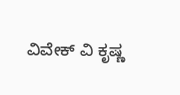ವಿವೇಕ್ ವಿ ಕೃಷ್ಣ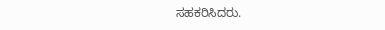ಸಹಕರಿಸಿದರು.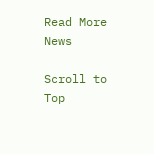Read More News

Scroll to Top